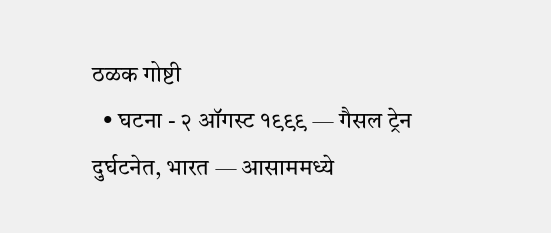ठळक गोष्टी
  • घटना - २ ऑगस्ट १९९९ — गैसल ट्रेन दुर्घटनेत, भारत — आसाममध्ये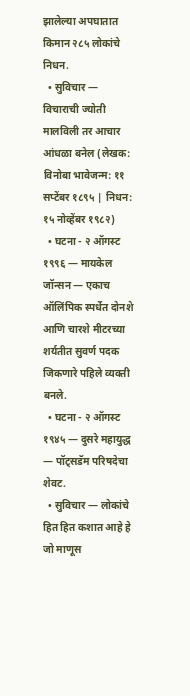झालेल्या अपघातात किमान २८५ लोकांचे निधन.
  • सुविचार — विचाराची ज्योती मालविली तर आचार आंधळा बनेल (लेखक: विनोबा भावेजन्म: ११ सप्टेंबर १८९५ | निधन: १५ नोव्हेंबर १९८२)
  • घटना - २ ऑगस्ट १९९६ — मायकेल जॉन्सन — एकाच ऑलिंपिक स्पर्धेत दोनशे आणि चारशे मीटरच्या शर्यतीत सुवर्ण पदक जिकणारे पहिले व्यक्ती बनले.
  • घटना - २ ऑगस्ट १९४५ — दुसरे महायुद्ध — पॉट्सडॅम परिषदेचा शेवट.
  • सुविचार — लोकांचे हित हित कशात आहे हे जो माणूस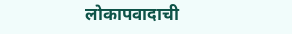लोकापवादाची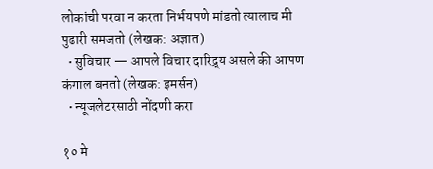लोकांची परवा न करता निर्भयपणे मांडतो त्यालाच मी पुढारी समजतो (लेखक: अज्ञात)
  • सुविचार — आपले विचार दारिद्र्य असले की आपण कंगाल बनतो (लेखक: इमर्सन)
  • न्यूजलेटरसाठी नोंदणी करा

१० मे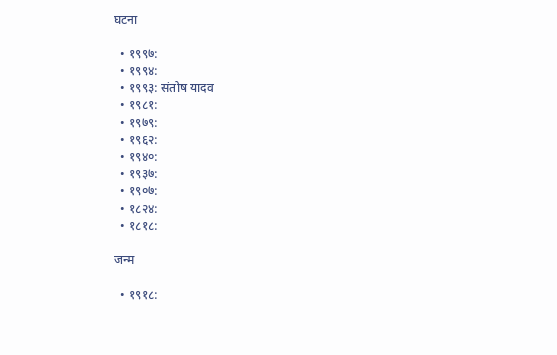घटना

  • १९९७:
  • १९९४:
  • १९९३: संतोष यादव
  • १९८१:
  • १९७९:
  • १९६२:
  • १९४०:
  • १९३७:
  • १९०७:
  • १८२४:
  • १८१८:

जन्म

  • १९१८: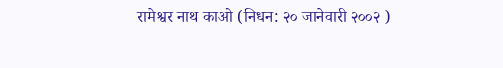रामेश्वर नाथ काओ (निधन: २० जानेवारी २००२ )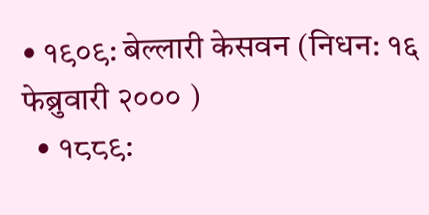• १९०९: बेल्लारी केसवन (निधन: १६ फेब्रुवारी २००० )
  • १८८९: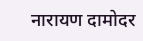नारायण दामोदर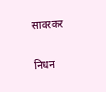सावरकर

निधन